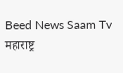Beed News Saam Tv
महाराष्ट्र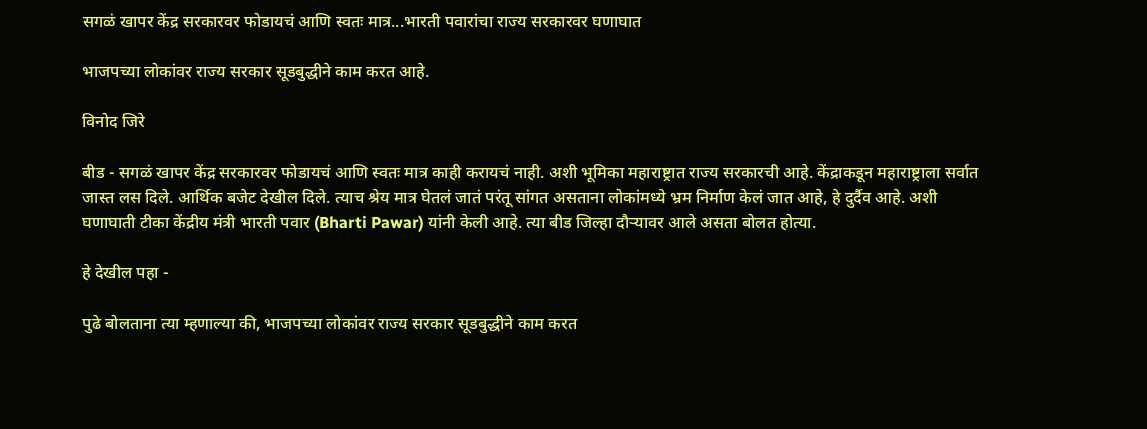सगळं खापर केंद्र सरकारवर फोडायचं आणि स्वतः मात्र...भारती पवारांचा राज्य सरकारवर घणाघात

भाजपच्या लोकांवर राज्य सरकार सूडबुद्धीने काम करत आहे.

विनोद जिरे

बीड - सगळं खापर केंद्र सरकारवर फोडायचं आणि स्वतः मात्र काही करायचं नाही. अशी भूमिका महाराष्ट्रात राज्य सरकारची आहे. केंद्राकडून महाराष्ट्राला सर्वात जास्त लस दिले. आर्थिक बजेट देखील दिले. त्याच श्रेय मात्र घेतलं जातं परंतू सांगत असताना लोकांमध्ये भ्रम निर्माण केलं जात आहे, हे दुर्दैव आहे. अशी घणाघाती टीका केंद्रीय मंत्री भारती पवार (Bharti Pawar) यांनी केली आहे. त्या बीड जिल्हा दौऱ्यावर आले असता बोलत होत्या.

हे देखील पहा -

पुढे बोलताना त्या म्हणाल्या की, भाजपच्या लोकांवर राज्य सरकार सूडबुद्धीने काम करत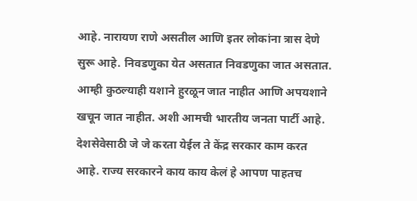आहे. नारायण राणे असतील आणि इतर लोकांना त्रास देणे सुरू आहे. निवडणुका येत असतात निवडणुका जात असतात. आम्ही कुठल्याही यशाने हुरळून जात नाहीत आणि अपयशाने खचून जात नाहीत. अशी आमची भारतीय जनता पार्टी आहे. देशसेवेसाठी जे जे करता येईल ते केंद्र सरकार काम करत आहे. राज्य सरकारने काय काय केलं हे आपण पाहतच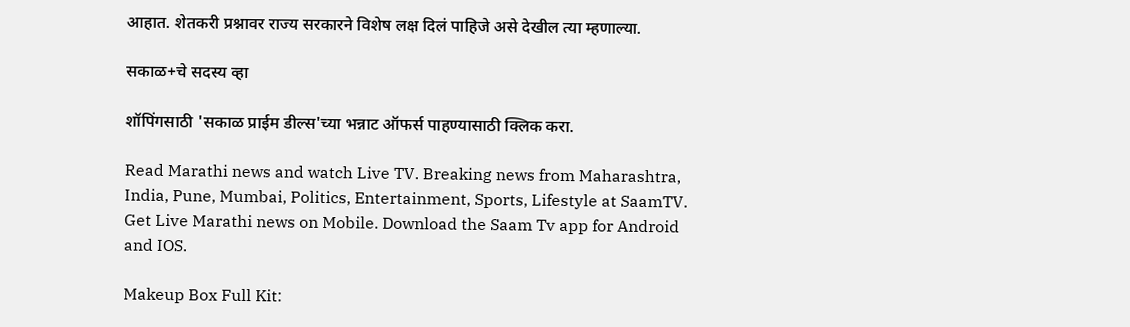आहात. शेतकरी प्रश्नावर राज्य सरकारने विशेष लक्ष दिलं पाहिजे असे देखील त्या म्हणाल्या.

सकाळ+चे सदस्य व्हा

शॉपिंगसाठी 'सकाळ प्राईम डील्स'च्या भन्नाट ऑफर्स पाहण्यासाठी क्लिक करा.

Read Marathi news and watch Live TV. Breaking news from Maharashtra, India, Pune, Mumbai, Politics, Entertainment, Sports, Lifestyle at SaamTV. Get Live Marathi news on Mobile. Download the Saam Tv app for Android and IOS.

Makeup Box Full Kit: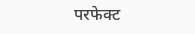परफेक्ट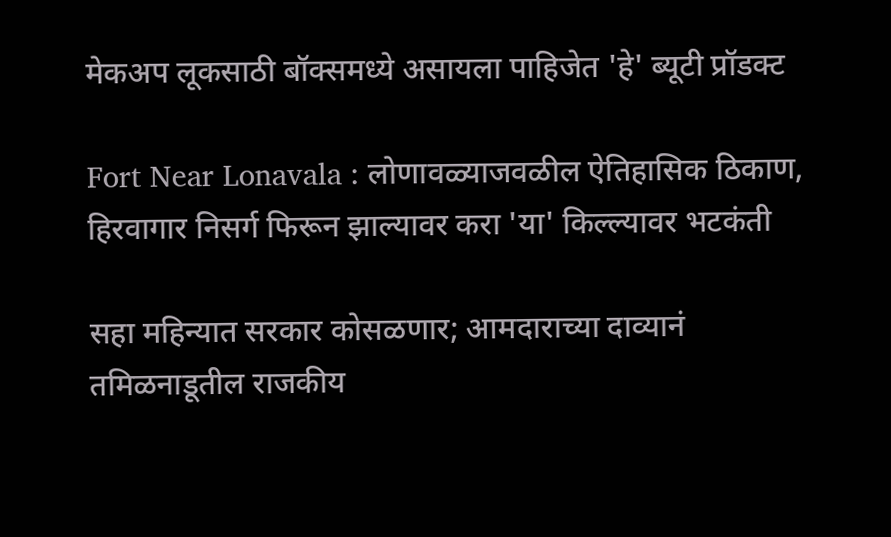मेकअप लूकसाठी बॉक्समध्ये असायला पाहिजेत 'हे' ब्यूटी प्रॉडक्ट

Fort Near Lonavala : लोणावळ्याजवळील ऐतिहासिक ठिकाण, हिरवागार निसर्ग फिरून झाल्यावर करा 'या' किल्ल्यावर भटकंती

सहा महिन्यात सरकार कोसळणार; आमदाराच्या दाव्यानं तमिळनाडूतील राजकीय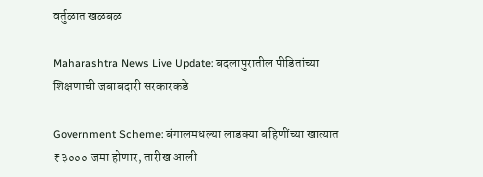वर्तुळात खळबळ

Maharashtra News Live Update: बदलापुरातील पीडितांच्या शिक्षणाची जबाबदारी सरकारकडे

Government Scheme: बंगालमधल्या लाडक्या बहिणींच्या खात्यात ₹३००० जमा होणार, तारीख आली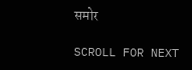समोर

SCROLL FOR NEXT